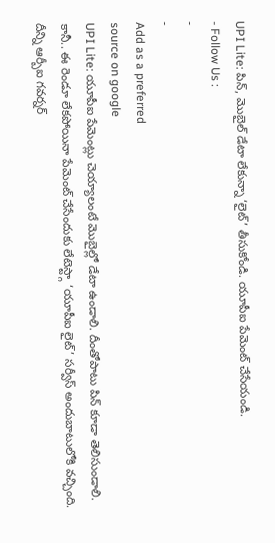UPI Lite: పిన్, మొబైల్ డేటా లేకున్నా ‘లైట్’ తీసుకోండి. యూపీఐ పేమెంట్ చేసేయండి.
- Follow Us :
-
-
Add as a preferred
source on google
UPI Lite: యూపీఐ పేమెంట్లు చెయ్యాలంటే మొబైల్లో డేటా ఉండాలి. దీంతోపాటు పిన్ కూడా తెలిసుండాలి. కానీ.. ఈ రెండూ లేకపోయినా పేమెంట్ చేసేందుకు లేటెస్ట్గా ‘యూపీఐ లైట్’ సర్వీస్ అందుబాటులోకి వచ్చింది. దీన్ని ఆర్బీఐ గవర్నర్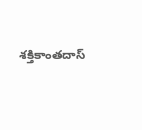శక్తికాంతదాస్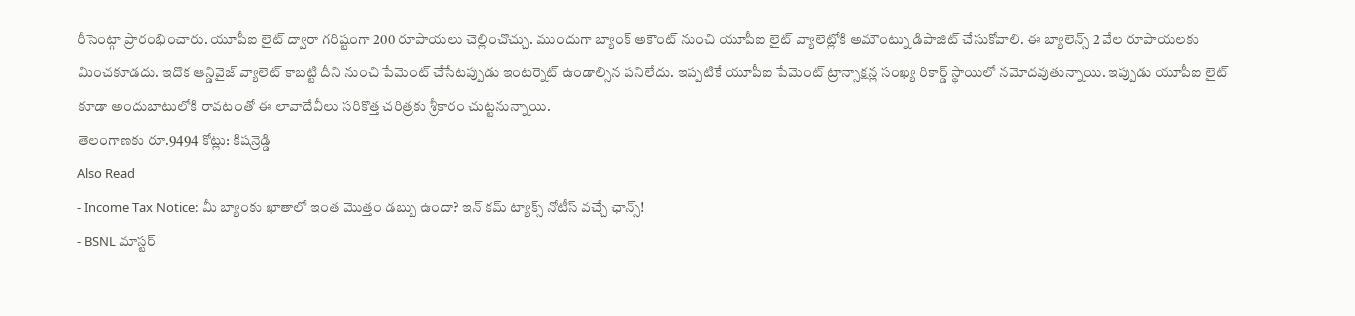రీసెంట్గా ప్రారంభించారు. యూపీఐ లైట్ ద్వారా గరిష్టంగా 200 రూపాయలు చెల్లించొచ్చు. ముందుగా బ్యాంక్ అకౌంట్ నుంచి యూపీఐ లైట్ వ్యాలెట్లోకి అమౌంట్ను డిపాజిట్ చేసుకోవాలి. ఈ బ్యాలెన్స్ 2 వేల రూపాయలకు మించకూడదు. ఇదొక ఆన్డివైజ్ వ్యాలెట్ కాబట్టి దీని నుంచి పేమెంట్ చేసేటప్పుడు ఇంటర్నెట్ ఉండాల్సిన పనిలేదు. ఇప్పటికే యూపీఐ పేమెంట్ ట్రాన్సాక్షన్ల సంఖ్య రికార్డ్ స్థాయిలో నమోదవుతున్నాయి. ఇప్పుడు యూపీఐ లైట్ కూడా అందుబాటులోకి రావటంతో ఈ లావాదేవీలు సరికొత్త చరిత్రకు శ్రీకారం చుట్టనున్నాయి.
తెలంగాణకు రూ.9494 కోట్లు: కిషన్రెడ్డి
Also Read
- Income Tax Notice: మీ బ్యాంకు ఖాతాలో ఇంత మొత్తం డబ్బు ఉందా? ఇన్ కమ్ ట్యాక్స్ నోటీస్ వచ్చే ఛాన్స్!
- BSNL మాస్టర్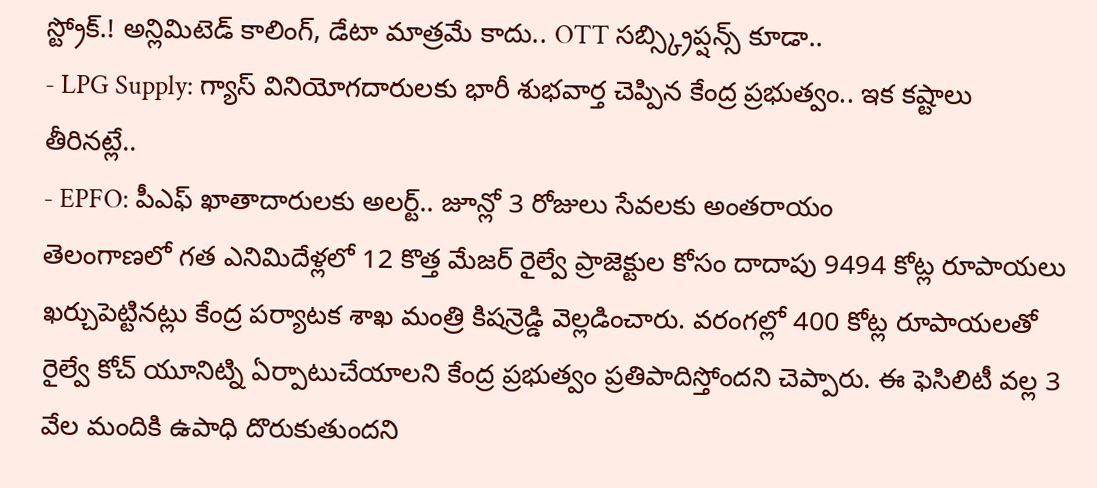స్ట్రోక్.! అన్లిమిటెడ్ కాలింగ్, డేటా మాత్రమే కాదు.. OTT సబ్స్క్రిప్షన్స్ కూడా..
- LPG Supply: గ్యాస్ వినియోగదారులకు భారీ శుభవార్త చెప్పిన కేంద్ర ప్రభుత్వం.. ఇక కష్టాలు తీరినట్లే..
- EPFO: పీఎఫ్ ఖాతాదారులకు అలర్ట్.. జూన్లో 3 రోజులు సేవలకు అంతరాయం
తెలంగాణలో గత ఎనిమిదేళ్లలో 12 కొత్త మేజర్ రైల్వే ప్రాజెక్టుల కోసం దాదాపు 9494 కోట్ల రూపాయలు ఖర్చుపెట్టినట్లు కేంద్ర పర్యాటక శాఖ మంత్రి కిషన్రెడ్డి వెల్లడించారు. వరంగల్లో 400 కోట్ల రూపాయలతో రైల్వే కోచ్ యూనిట్ని ఏర్పాటుచేయాలని కేంద్ర ప్రభుత్వం ప్రతిపాదిస్తోందని చెప్పారు. ఈ ఫెసిలిటీ వల్ల 3 వేల మందికి ఉపాధి దొరుకుతుందని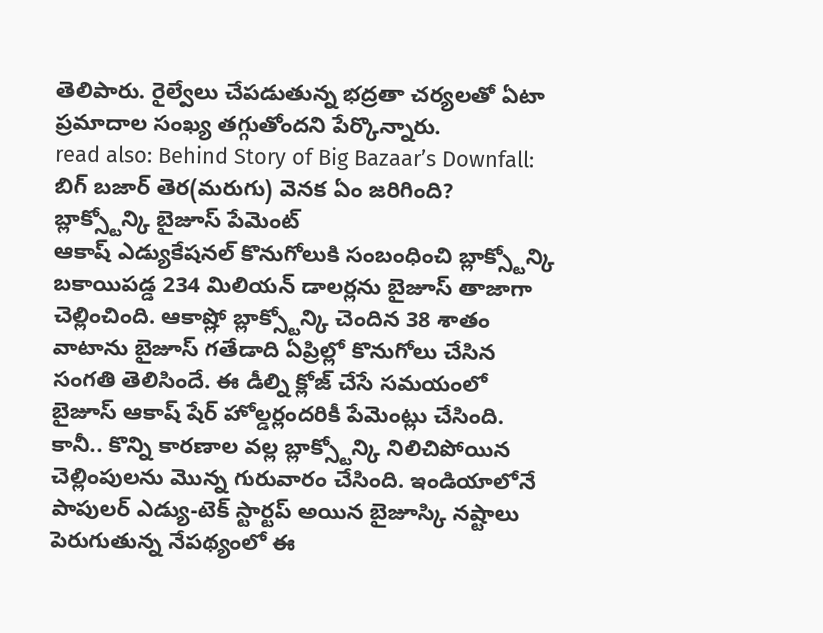తెలిపారు. రైల్వేలు చేపడుతున్న భద్రతా చర్యలతో ఏటా ప్రమాదాల సంఖ్య తగ్గుతోందని పేర్కొన్నారు.
read also: Behind Story of Big Bazaar’s Downfall: బిగ్ బజార్ తెర(మరుగు) వెనక ఏం జరిగింది?
బ్లాక్స్టోన్కి బైజూస్ పేమెంట్
ఆకాష్ ఎడ్యుకేషనల్ కొనుగోలుకి సంబంధించి బ్లాక్స్టోన్కి బకాయిపడ్డ 234 మిలియన్ డాలర్లను బైజూస్ తాజాగా చెల్లించింది. ఆకాష్లో బ్లాక్స్టోన్కి చెందిన 38 శాతం వాటాను బైజూస్ గతేడాది ఏప్రిల్లో కొనుగోలు చేసిన సంగతి తెలిసిందే. ఈ డీల్ని క్లోజ్ చేసే సమయంలో బైజూస్ ఆకాష్ షేర్ హోల్డర్లందరికీ పేమెంట్లు చేసింది. కానీ.. కొన్ని కారణాల వల్ల బ్లాక్స్టోన్కి నిలిచిపోయిన చెల్లింపులను మొన్న గురువారం చేసింది. ఇండియాలోనే పాపులర్ ఎడ్యు-టెక్ స్టార్టప్ అయిన బైజూస్కి నష్టాలు పెరుగుతున్న నేపథ్యంలో ఈ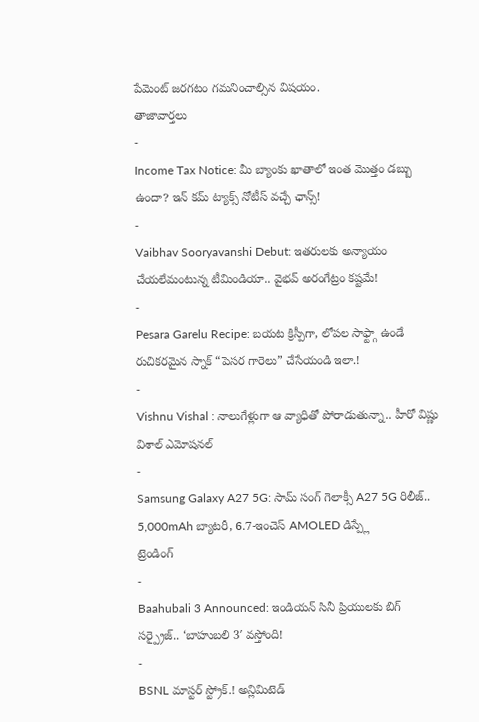పేమెంట్ జరగటం గమనించాల్సిన విషయం.
తాజావార్తలు
-
Income Tax Notice: మీ బ్యాంకు ఖాతాలో ఇంత మొత్తం డబ్బు ఉందా? ఇన్ కమ్ ట్యాక్స్ నోటీస్ వచ్చే ఛాన్స్!
-
Vaibhav Sooryavanshi Debut: ఇతరులకు అన్యాయం చేయలేమంటున్న టీమిండియా.. వైభవ్ అరంగేట్రం కష్టమే!
-
Pesara Garelu Recipe: బయట క్రిస్పీగా, లోపల సాఫ్ట్గా ఉండే రుచికరమైన స్నాక్ “పెసర గారెలు” చేసేయండి ఇలా.!
-
Vishnu Vishal : నాలుగేళ్లుగా ఆ వ్యాధితో పోరాడుతున్నా.. హీరో విష్ణు విశాల్ ఎమోషనల్
-
Samsung Galaxy A27 5G: సామ్ సంగ్ గెలాక్సీ A27 5G రిలీజ్.. 5,000mAh బ్యాటరీ, 6.7-ఇంచెస్ AMOLED డిస్ప్లే
ట్రెండింగ్
-
Baahubali 3 Announced: ఇండియన్ సినీ ప్రియులకు బిగ్ సర్ప్రైజ్.. ‘బాహుబలి 3′ వస్తోంది!
-
BSNL మాస్టర్ స్ట్రోక్.! అన్లిమిటెడ్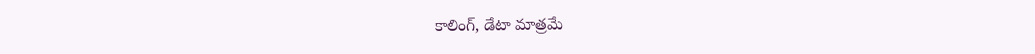కాలింగ్, డేటా మాత్రమే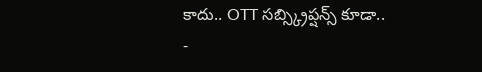కాదు.. OTT సబ్స్క్రిప్షన్స్ కూడా..
-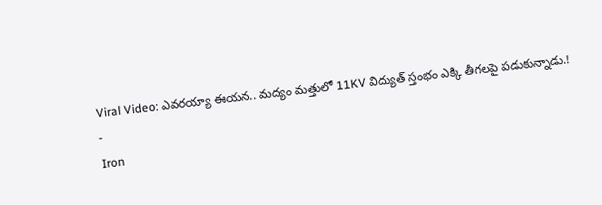Viral Video: ఎవరయ్యా ఈయన.. మద్యం మత్తులో 11KV విద్యుత్ స్తంభం ఎక్కి తీగలపై పడుకున్నాడు.!
-
Iron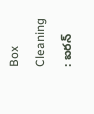Box Cleaning : ఐరన్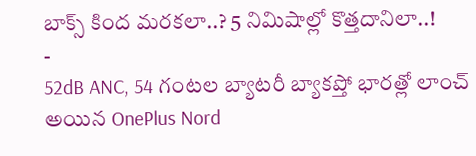బాక్స్ కింద మరకలా..? 5 నిమిషాల్లో కొత్తదానిలా..!
-
52dB ANC, 54 గంటల బ్యాటరీ బ్యాకప్తో భారత్లో లాంచ్ అయిన OnePlus Nord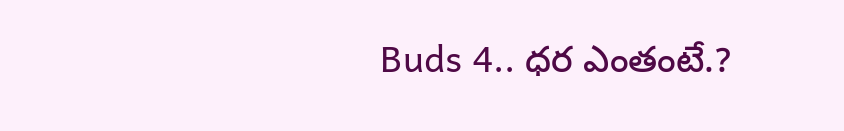Buds 4.. ధర ఎంతంటే.?